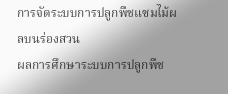การจัดระบบการปลูกพืชแซมไม้ผลบนร่องสวน
ผลการศึกษาระบบการปลูกพืช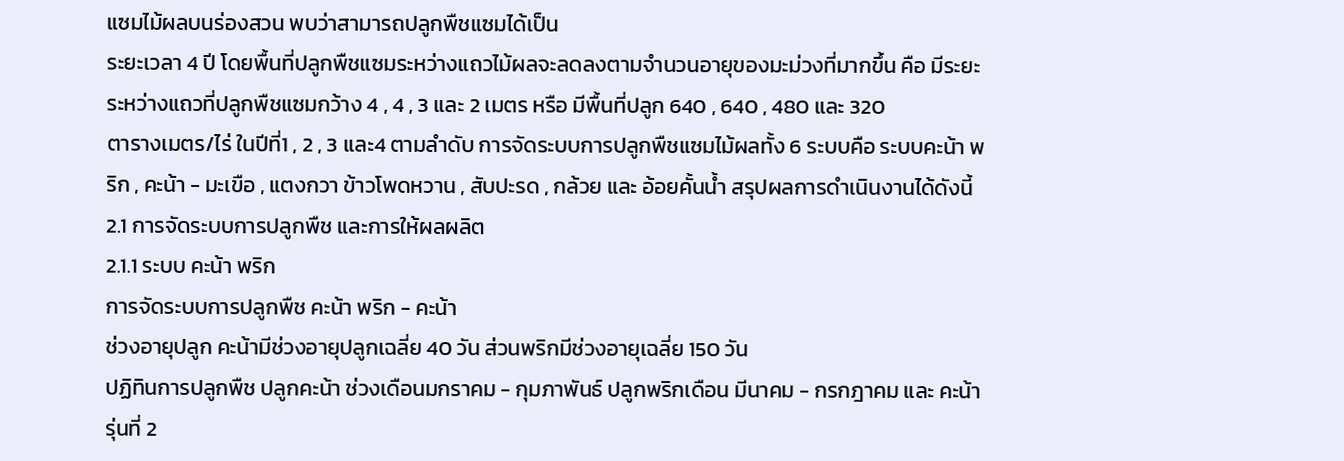แซมไม้ผลบนร่องสวน พบว่าสามารถปลูกพืชแซมได้เป็น
ระยะเวลา 4 ปี โดยพื้นที่ปลูกพืชแซมระหว่างแถวไม้ผลจะลดลงตามจำนวนอายุของมะม่วงที่มากขึ้น คือ มีระยะระหว่างแถวที่ปลูกพืชแซมกว้าง 4 , 4 , 3 และ 2 เมตร หรือ มีพื้นที่ปลูก 640 , 640 , 480 และ 320
ตารางเมตร/ไร่ ในปีที่1 , 2 , 3 และ4 ตามลำดับ การจัดระบบการปลูกพืชแซมไม้ผลทั้ง 6 ระบบคือ ระบบคะน้า พริก , คะน้า - มะเขือ , แตงกวา ข้าวโพดหวาน , สับปะรด , กล้วย และ อ้อยคั้นน้ำ สรุปผลการดำเนินงานได้ดังนี้
2.1 การจัดระบบการปลูกพืช และการให้ผลผลิต
2.1.1 ระบบ คะน้า พริก
การจัดระบบการปลูกพืช คะน้า พริก - คะน้า
ช่วงอายุปลูก คะน้ามีช่วงอายุปลูกเฉลี่ย 40 วัน ส่วนพริกมีช่วงอายุเฉลี่ย 150 วัน
ปฏิทินการปลูกพืช ปลูกคะน้า ช่วงเดือนมกราคม - กุมภาพันธ์ ปลูกพริกเดือน มีนาคม - กรกฎาคม และ คะน้ารุ่นที่ 2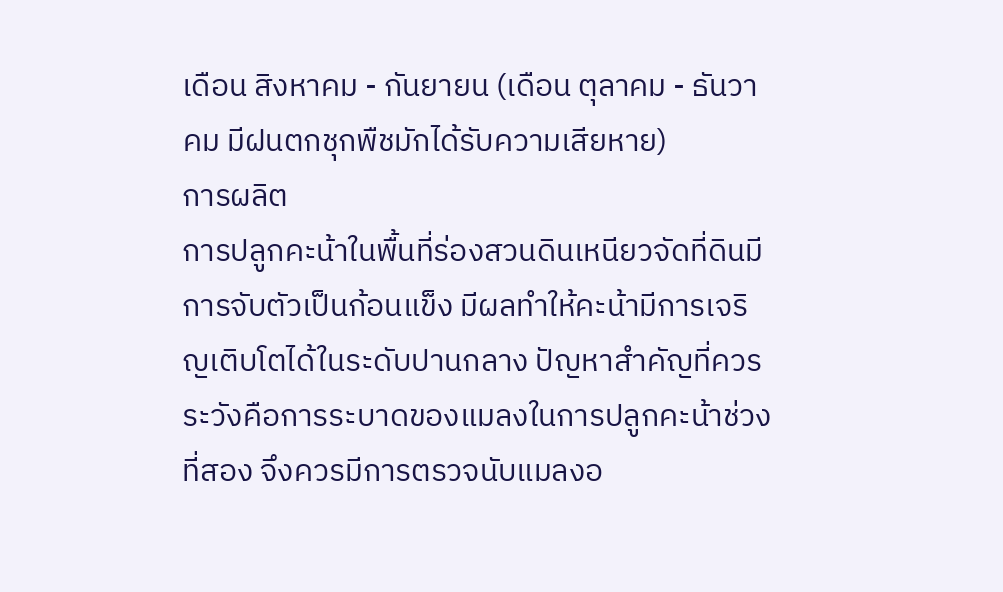เดือน สิงหาคม - กันยายน (เดือน ตุลาคม - ธันวาคม มีฝนตกชุกพืชมักได้รับความเสียหาย)
การผลิต
การปลูกคะน้าในพื้นที่ร่องสวนดินเหนียวจัดที่ดินมีการจับตัวเป็นก้อนแข็ง มีผลทำให้คะน้ามีการเจริญเติบโตได้ในระดับปานกลาง ปัญหาสำคัญที่ควรระวังคือการระบาดของแมลงในการปลูกคะน้าช่วงที่สอง จึงควรมีการตรวจนับแมลงอ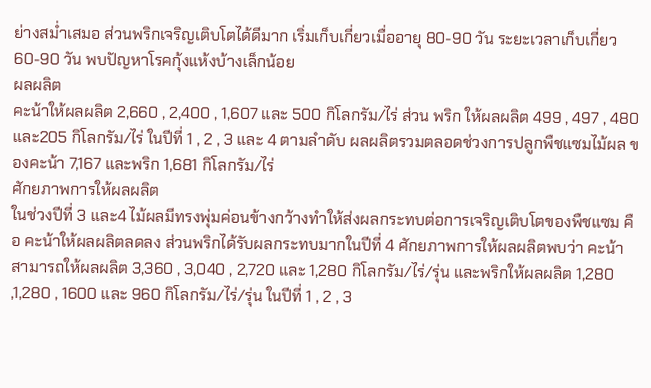ย่างสม่ำเสมอ ส่วนพริกเจริญเติบโตได้ดีมาก เริ่มเก็บเกี่ยวเมื่ออายุ 80-90 วัน ระยะเวลาเก็บเกี่ยว 60-90 วัน พบปัญหาโรคกุ้งแห้งบ้างเล็กน้อย
ผลผลิต
คะน้าให้ผลผลิต 2,660 , 2,400 , 1,607 และ 500 กิโลกรัม/ไร่ ส่วน พริก ให้ผลผลิต 499 , 497 , 480 และ205 กิโลกรัม/ไร่ ในปีที่ 1 , 2 , 3 และ 4 ตามลำดับ ผลผลิตรวมตลอดช่วงการปลูกพืชแซมไม้ผล ของคะน้า 7,167 และพริก 1,681 กิโลกรัม/ไร่
ศักยภาพการให้ผลผลิต
ในช่วงปีที่ 3 และ4 ไม้ผลมีทรงพุ่มค่อนข้างกว้างทำให้ส่งผลกระทบต่อการเจริญเติบโตของพืชแซม คือ คะน้าให้ผลผลิตลดลง ส่วนพริกได้รับผลกระทบมากในปีที่ 4 ศักยภาพการให้ผลผลิตพบว่า คะน้าสามารถให้ผลผลิต 3,360 , 3,040 , 2,720 และ 1,280 กิโลกรัม/ไร่/รุ่น และพริกให้ผลผลิต 1,280 ,1,280 , 1600 และ 960 กิโลกรัม/ไร่/รุ่น ในปีที่ 1 , 2 , 3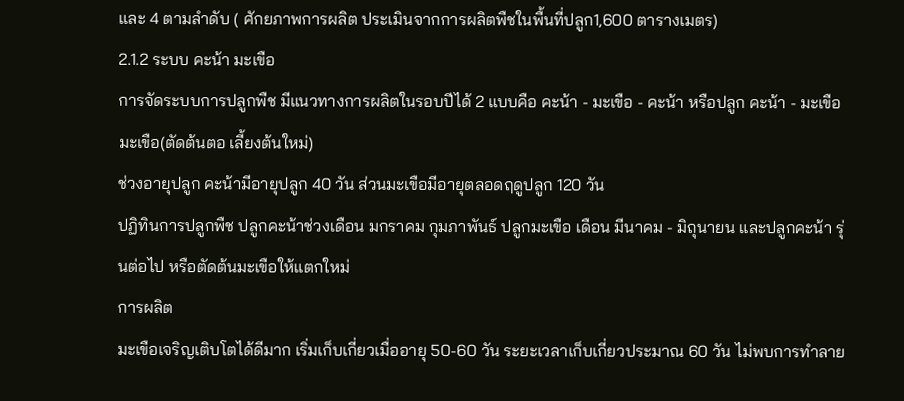และ 4 ตามลำดับ ( ศักยภาพการผลิต ประเมินจากการผลิตพืชในพื้นที่ปลูก1,600 ตารางเมตร)
2.1.2 ระบบ คะน้า มะเขือ
การจัดระบบการปลูกพืช มีแนวทางการผลิตในรอบปีได้ 2 แบบคือ คะน้า - มะเขือ - คะน้า หรือปลูก คะน้า - มะเขือ มะเขือ(ตัดต้นตอ เลี้ยงต้นใหม่)
ช่วงอายุปลูก คะน้ามีอายุปลูก 40 วัน ส่วนมะเขือมีอายุตลอดฤดูปลูก 120 วัน
ปฏิทินการปลูกพืช ปลูกคะน้าช่วงเดือน มกราคม กุมภาพันธ์ ปลูกมะเขือ เดือน มีนาคม - มิถุนายน และปลูกคะน้า รุ่นต่อไป หรือตัดต้นมะเขือให้แตกใหม่
การผลิต
มะเขือเจริญเติบโตได้ดีมาก เริ่มเก็บเกี่ยวเมื่ออายุ 50-60 วัน ระยะเวลาเก็บเกี่ยวประมาณ 60 วัน ไม่พบการทำลาย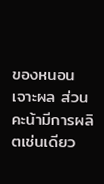ของหนอนเจาะผล ส่วนคะน้ามีการผลิตเช่นเดียว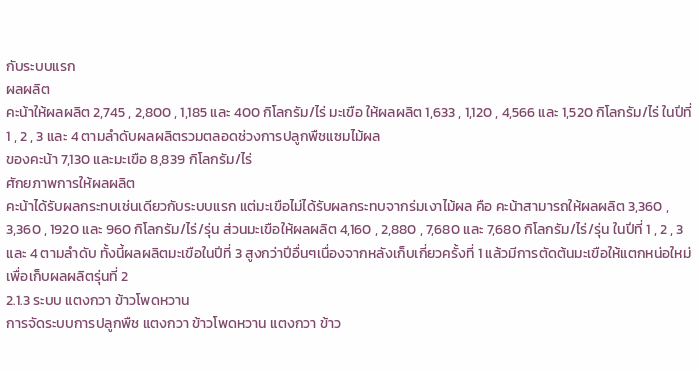กับระบบแรก
ผลผลิต
คะน้าให้ผลผลิต 2,745 , 2,800 , 1,185 และ 400 กิโลกรัม/ไร่ มะเขือ ให้ผลผลิต 1,633 , 1,120 , 4,566 และ 1,520 กิโลกรัม/ไร่ ในปีที่ 1 , 2 , 3 และ 4 ตามลำดับผลผลิตรวมตลอดช่วงการปลูกพืชแซมไม้ผล
ของคะน้า 7,130 และมะเขือ 8,839 กิโลกรัม/ไร่
ศักยภาพการให้ผลผลิต
คะน้าได้รับผลกระทบเช่นเดียวกับระบบแรก แต่มะเขือไม่ได้รับผลกระทบจากร่มเงาไม้ผล คือ คะน้าสามารถให้ผลผลิต 3,360 , 3,360 , 1920 และ 960 กิโลกรัม/ไร่/รุ่น ส่วนมะเขือให้ผลผลิต 4,160 , 2,880 , 7,680 และ 7,680 กิโลกรัม/ไร่/รุ่น ในปีที่ 1 , 2 , 3 และ 4 ตามลำดับ ทั้งนี้ผลผลิตมะเขือในปีที่ 3 สูงกว่าปีอื่นๆเนื่องจากหลังเก็บเกี่ยวครั้งที่ 1 แล้วมีการตัดต้นมะเขือให้แตกหน่อใหม่เพื่อเก็บผลผลิตรุ่นที่ 2
2.1.3 ระบบ แตงกวา ข้าวโพดหวาน
การจัดระบบการปลูกพืช แตงกวา ข้าวโพดหวาน แตงกวา ข้าว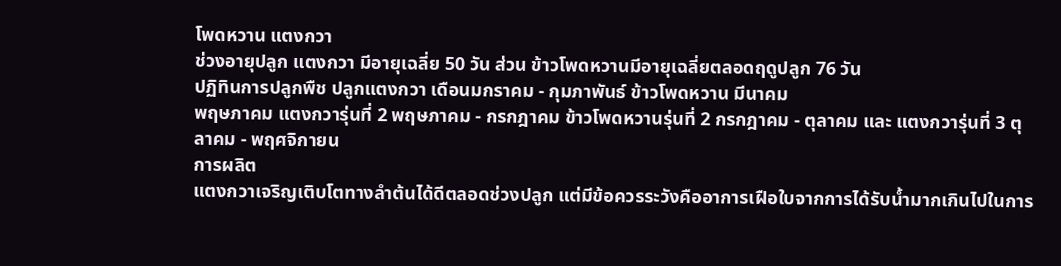โพดหวาน แตงกวา
ช่วงอายุปลูก แตงกวา มีอายุเฉลี่ย 50 วัน ส่วน ข้าวโพดหวานมีอายุเฉลี่ยตลอดฤดูปลูก 76 วัน
ปฏิทินการปลูกพืช ปลูกแตงกวา เดือนมกราคม - กุมภาพันธ์ ข้าวโพดหวาน มีนาคม
พฤษภาคม แตงกวารุ่นที่ 2 พฤษภาคม - กรกฎาคม ข้าวโพดหวานรุ่นที่ 2 กรกฎาคม - ตุลาคม และ แตงกวารุ่นที่ 3 ตุลาคม - พฤศจิกายน
การผลิต
แตงกวาเจริญเติบโตทางลำต้นได้ดีตลอดช่วงปลูก แต่มีข้อควรระวังคืออาการเฝือใบจากการได้รับน้ำมากเกินไปในการ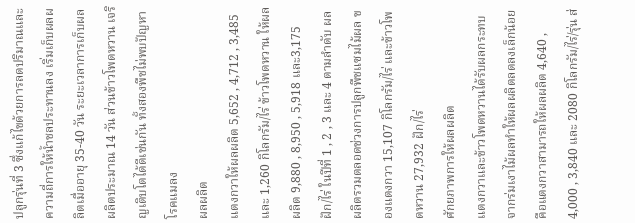ปลูกรุ่นที่ 3 ซึ่งแก้ไขด้วยการลดปริมาณและความถี่การให้น้ำชลประทานลง เริ่มเก็บผลผลิตเมื่ออายุ 35-40 วัน ระยะเวลาการเก็บผลผลิตประมาณ 14 วัน ส่วนข้าวโพดหวาน เจริญเติบโตได้ดีเช่นกัน ทั้งสองพืชไม่พบปัญหาโรคแมลง
ผลผลิต
แตงกวาให้ผลผลิต 5,652 , 4,712 , 3,485 และ 1,260 กิโลกรัม/ไร่ ข้าวโพดหวาน ให้ผลผลิต 9,880 , 8,950 , 5,918 และ3,175 ฝัก/ไร่ ในปีที่ 1 , 2 , 3 และ 4 ตามลำดับ ผลผลิตรวมตลอดช่วงการปลูกพืชแซมไม้ผล ของแตงกวา 15,107 กิโลกรัม/ไร่ และข้าวโพดหวาน 27,932 ฝัก/ไร่
ศักยภาพการให้ผลผลิต
แตงกวาและข้าวโพดหวานได้รับผลกระทบจากร่มเงาไม้ผลทำให้ผลผลิตลดลงเล็กน้อย คือแตงกวาสามารถให้ผลผลิต 4,640 , 4,000 , 3,840 และ 2080 กิโลกรัม/ไร่/รุ่น ส่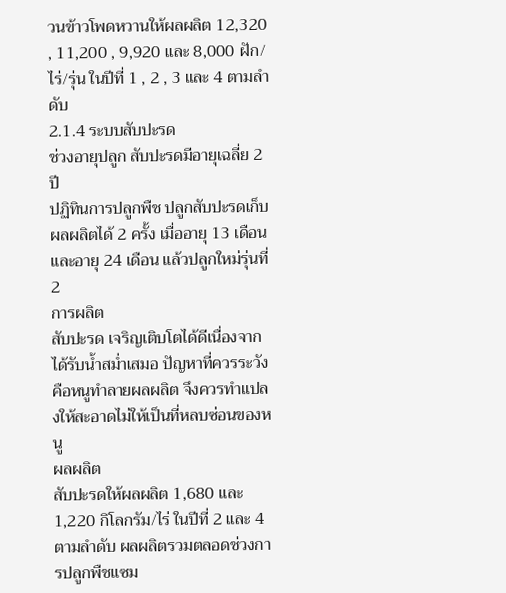วนข้าวโพดหวานให้ผลผลิต 12,320 , 11,200 , 9,920 และ 8,000 ฝัก/ไร่/รุ่น ในปีที่ 1 , 2 , 3 และ 4 ตามลำดับ
2.1.4 ระบบสับปะรด
ช่วงอายุปลูก สับปะรดมีอายุเฉลี่ย 2 ปี
ปฏิทินการปลูกพืช ปลูกสับปะรดเก็บผลผลิตได้ 2 ครั้ง เมื่ออายุ 13 เดือน และอายุ 24 เดือน แล้วปลูกใหม่รุ่นที่ 2
การผลิต
สับปะรด เจริญเติบโตได้ดีเนื่องจากได้รับน้ำสม่ำเสมอ ปัญหาที่ควรระวังคือหนูทำลายผลผลิต จึงควรทำแปลงให้สะอาดไม่ให้เป็นที่หลบซ่อนของหนู
ผลผลิต
สับปะรดให้ผลผลิต 1,680 และ 1,220 กิโลกรัม/ไร่ ในปีที่ 2 และ 4 ตามลำดับ ผลผลิตรวมตลอดช่วงการปลูกพืชแซม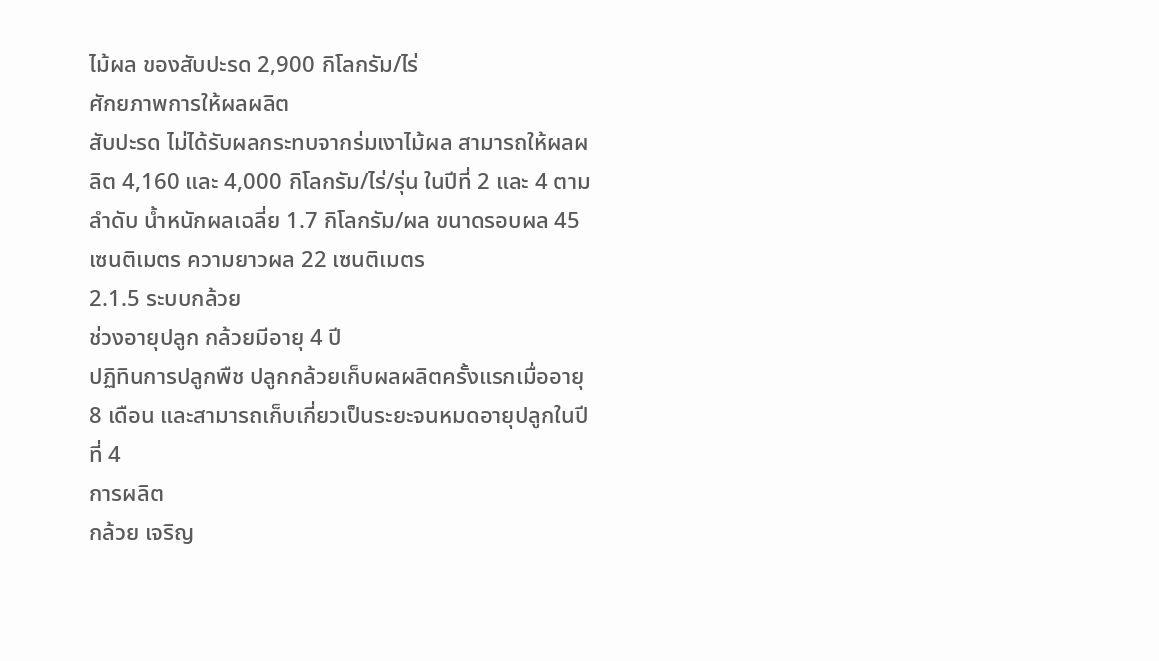ไม้ผล ของสับปะรด 2,900 กิโลกรัม/ไร่
ศักยภาพการให้ผลผลิต
สับปะรด ไม่ได้รับผลกระทบจากร่มเงาไม้ผล สามารถให้ผลผลิต 4,160 และ 4,000 กิโลกรัม/ไร่/รุ่น ในปีที่ 2 และ 4 ตามลำดับ น้ำหนักผลเฉลี่ย 1.7 กิโลกรัม/ผล ขนาดรอบผล 45 เซนติเมตร ความยาวผล 22 เซนติเมตร
2.1.5 ระบบกล้วย
ช่วงอายุปลูก กล้วยมีอายุ 4 ปี
ปฏิทินการปลูกพืช ปลูกกล้วยเก็บผลผลิตครั้งแรกเมื่ออายุ 8 เดือน และสามารถเก็บเกี่ยวเป็นระยะจนหมดอายุปลูกในปีที่ 4
การผลิต
กล้วย เจริญ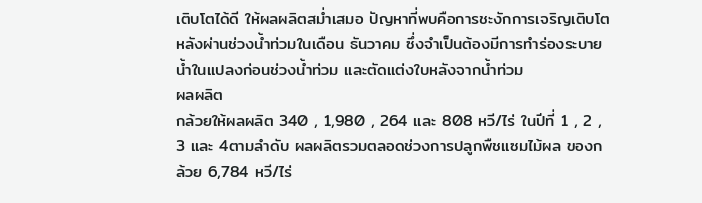เติบโตได้ดี ให้ผลผลิตสม่ำเสมอ ปัญหาที่พบคือการชะงักการเจริญเติบโตหลังผ่านช่วงน้ำท่วมในเดือน ธันวาคม ซึ่งจำเป็นต้องมีการทำร่องระบายน้ำในแปลงก่อนช่วงน้ำท่วม และตัดแต่งใบหลังจากน้ำท่วม
ผลผลิต
กล้วยให้ผลผลิต 340 , 1,980 , 264 และ 808 หวี/ไร่ ในปีที่ 1 , 2 , 3 และ 4ตามลำดับ ผลผลิตรวมตลอดช่วงการปลูกพืชแซมไม้ผล ของกล้วย 6,784 หวี/ไร่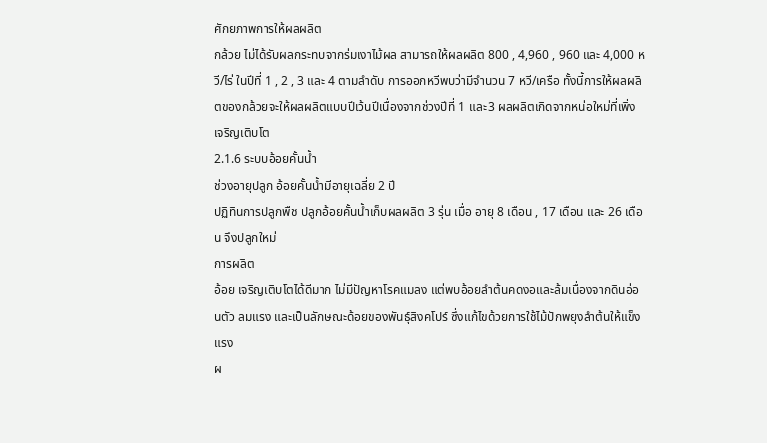ศักยภาพการให้ผลผลิต
กล้วย ไม่ได้รับผลกระทบจากร่มเงาไม้ผล สามารถให้ผลผลิต 800 , 4,960 , 960 และ 4,000 หวี/ไร่ ในปีที่ 1 , 2 , 3 และ 4 ตามลำดับ การออกหวีพบว่ามีจำนวน 7 หวี/เครือ ทั้งนี้การให้ผลผลิตของกล้วยจะให้ผลผลิตแบบปีเว้นปีเนื่องจากช่วงปีที่ 1 และ3 ผลผลิตเกิดจากหน่อใหม่ที่เพิ่งเจริญเติบโต
2.1.6 ระบบอ้อยคั้นน้ำ
ช่วงอายุปลูก อ้อยคั้นน้ำมีอายุเฉลี่ย 2 ปี
ปฏิทินการปลูกพืช ปลูกอ้อยคั้นน้ำเก็บผลผลิต 3 รุ่น เมื่อ อายุ 8 เดือน , 17 เดือน และ 26 เดือน จึงปลูกใหม่
การผลิต
อ้อย เจริญเติบโตได้ดีมาก ไม่มีปัญหาโรคแมลง แต่พบอ้อยลำต้นคดงอและล้มเนื่องจากดินอ่อนตัว ลมแรง และเป็นลักษณะด้อยของพันธุ์สิงคโปร์ ซึ่งแก้ไขด้วยการใช้ไม้ปักพยุงลำต้นให้แข็งแรง
ผ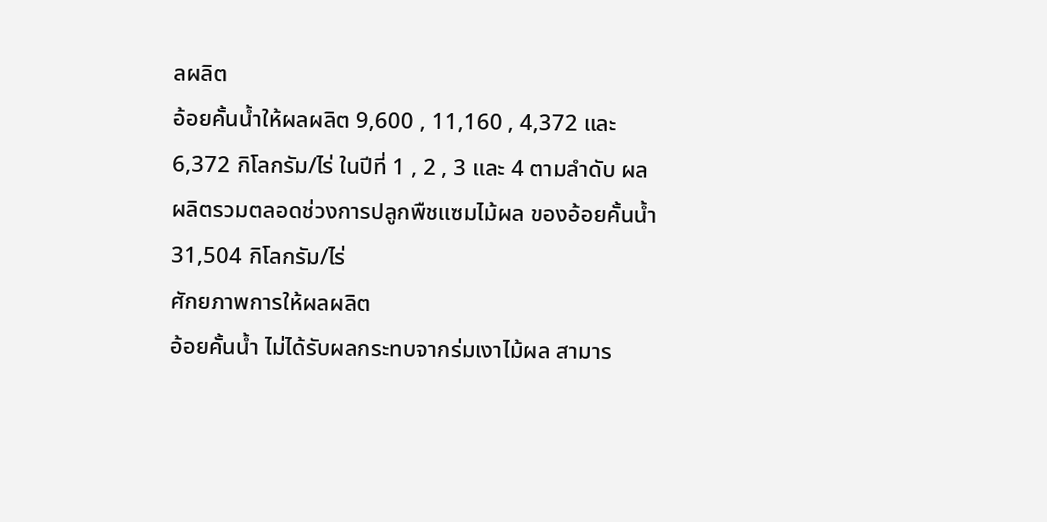ลผลิต
อ้อยคั้นน้ำให้ผลผลิต 9,600 , 11,160 , 4,372 และ 6,372 กิโลกรัม/ไร่ ในปีที่ 1 , 2 , 3 และ 4 ตามลำดับ ผลผลิตรวมตลอดช่วงการปลูกพืชแซมไม้ผล ของอ้อยคั้นน้ำ 31,504 กิโลกรัม/ไร่
ศักยภาพการให้ผลผลิต
อ้อยคั้นน้ำ ไม่ได้รับผลกระทบจากร่มเงาไม้ผล สามาร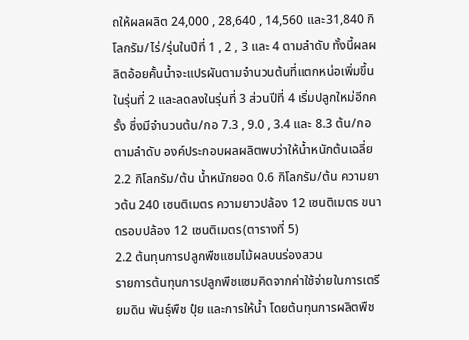ถให้ผลผลิต 24,000 , 28,640 , 14,560 และ31,840 กิโลกรัม/ไร่/รุ่นในปีที่ 1 , 2 , 3 และ 4 ตามลำดับ ทั้งนี้ผลผลิตอ้อยคั้นน้ำจะแปรผันตามจำนวนต้นที่แตกหน่อเพิ่มขึ้น ในรุ่นที่ 2 และลดลงในรุ่นที่ 3 ส่วนปีที่ 4 เริ่มปลูกใหม่อีกครั้ง ซึ่งมีจำนวนต้น/กอ 7.3 , 9.0 , 3.4 และ 8.3 ต้น/กอ ตามลำดับ องค์ประกอบผลผลิตพบว่าให้น้ำหนักต้นเฉลี่ย 2.2 กิโลกรัม/ต้น น้ำหนักยอด 0.6 กิโลกรัม/ต้น ความยาวต้น 240 เซนติเมตร ความยาวปล้อง 12 เซนติเมตร ขนาดรอบปล้อง 12 เซนติเมตร(ตารางที่ 5)
2.2 ต้นทุนการปลูกพืชแซมไม้ผลบนร่องสวน
รายการต้นทุนการปลูกพืชแซมคิดจากค่าใช้จ่ายในการเตรียมดิน พันธุ์พืช ปุ๋ย และการให้น้ำ โดยต้นทุนการผลิตพืช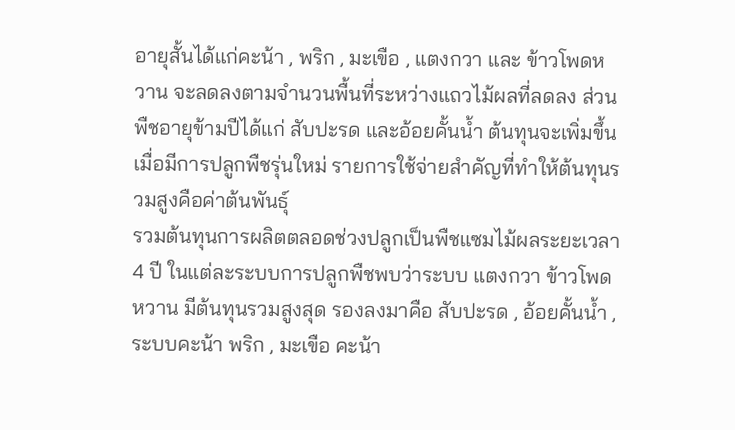อายุสั้นได้แก่คะน้า , พริก , มะเขือ , แตงกวา และ ข้าวโพดหวาน จะลดลงตามจำนวนพื้นที่ระหว่างแถวไม้ผลที่ลดลง ส่วนพืชอายุข้ามปีได้แก่ สับปะรด และอ้อยคั้นน้ำ ต้นทุนจะเพิ่มขึ้นเมื่อมีการปลูกพืชรุ่นใหม่ รายการใช้จ่ายสำคัญที่ทำให้ต้นทุนรวมสูงคือค่าต้นพันธุ์
รวมต้นทุนการผลิตตลอดช่วงปลูกเป็นพืชแซมไม้ผลระยะเวลา 4 ปี ในแต่ละระบบการปลูกพืชพบว่าระบบ แตงกวา ข้าวโพดหวาน มีต้นทุนรวมสูงสุด รองลงมาคือ สับปะรด , อ้อยคั้นน้ำ ,ระบบคะน้า พริก , มะเขือ คะน้า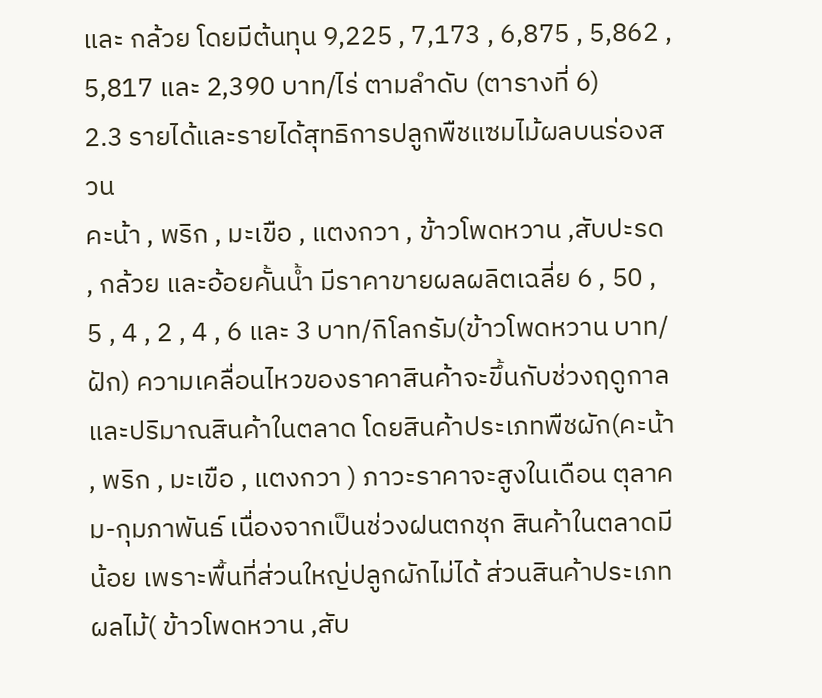และ กล้วย โดยมีต้นทุน 9,225 , 7,173 , 6,875 , 5,862 , 5,817 และ 2,390 บาท/ไร่ ตามลำดับ (ตารางที่ 6)
2.3 รายได้และรายได้สุทธิการปลูกพืชแซมไม้ผลบนร่องสวน
คะน้า , พริก , มะเขือ , แตงกวา , ข้าวโพดหวาน ,สับปะรด , กล้วย และอ้อยคั้นน้ำ มีราคาขายผลผลิตเฉลี่ย 6 , 50 , 5 , 4 , 2 , 4 , 6 และ 3 บาท/กิโลกรัม(ข้าวโพดหวาน บาท/ฝัก) ความเคลื่อนไหวของราคาสินค้าจะขึ้นกับช่วงฤดูกาลและปริมาณสินค้าในตลาด โดยสินค้าประเภทพืชผัก(คะน้า , พริก , มะเขือ , แตงกวา ) ภาวะราคาจะสูงในเดือน ตุลาคม-กุมภาพันธ์ เนื่องจากเป็นช่วงฝนตกชุก สินค้าในตลาดมีน้อย เพราะพื้นที่ส่วนใหญ่ปลูกผักไม่ได้ ส่วนสินค้าประเภทผลไม้( ข้าวโพดหวาน ,สับ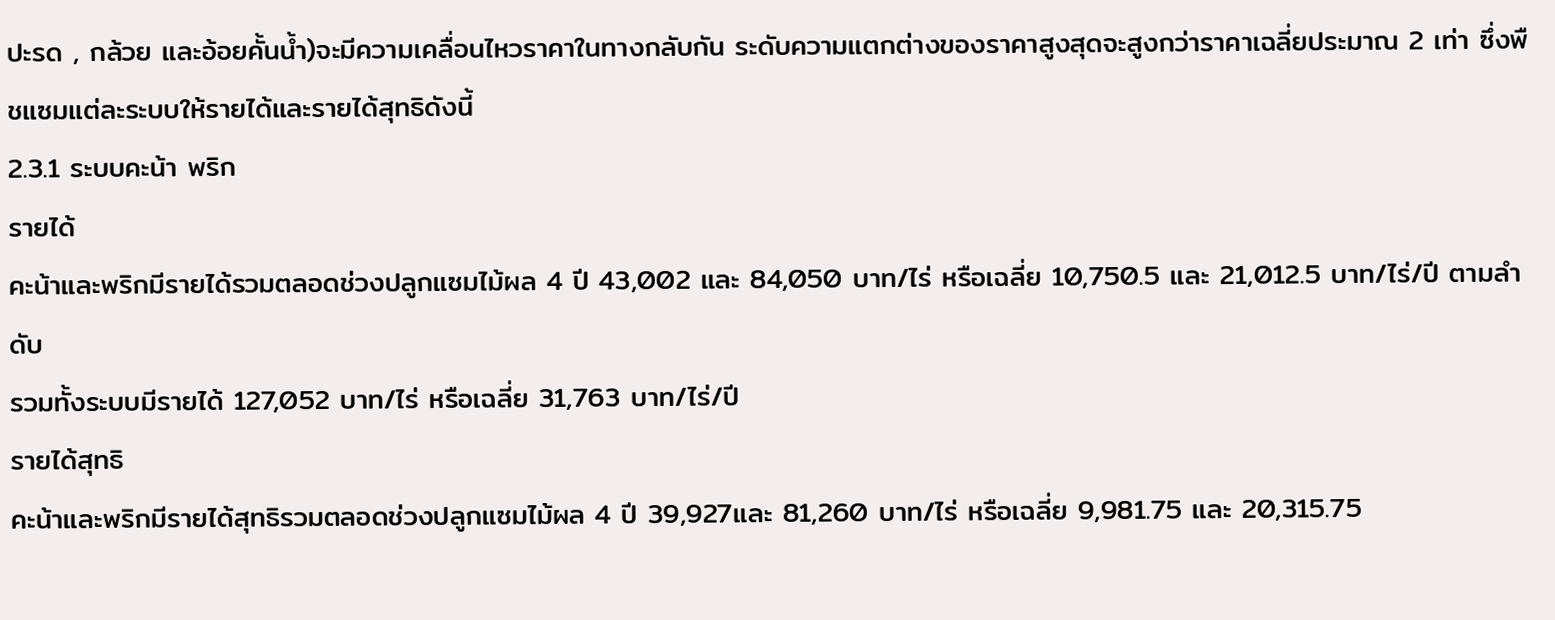ปะรด , กล้วย และอ้อยคั้นน้ำ)จะมีความเคลื่อนไหวราคาในทางกลับกัน ระดับความแตกต่างของราคาสูงสุดจะสูงกว่าราคาเฉลี่ยประมาณ 2 เท่า ซึ่งพืชแซมแต่ละระบบให้รายได้และรายได้สุทธิดังนี้
2.3.1 ระบบคะน้า พริก
รายได้
คะน้าและพริกมีรายได้รวมตลอดช่วงปลูกแซมไม้ผล 4 ปี 43,002 และ 84,050 บาท/ไร่ หรือเฉลี่ย 10,750.5 และ 21,012.5 บาท/ไร่/ปี ตามลำดับ
รวมทั้งระบบมีรายได้ 127,052 บาท/ไร่ หรือเฉลี่ย 31,763 บาท/ไร่/ปี
รายได้สุทธิ
คะน้าและพริกมีรายได้สุทธิรวมตลอดช่วงปลูกแซมไม้ผล 4 ปี 39,927และ 81,260 บาท/ไร่ หรือเฉลี่ย 9,981.75 และ 20,315.75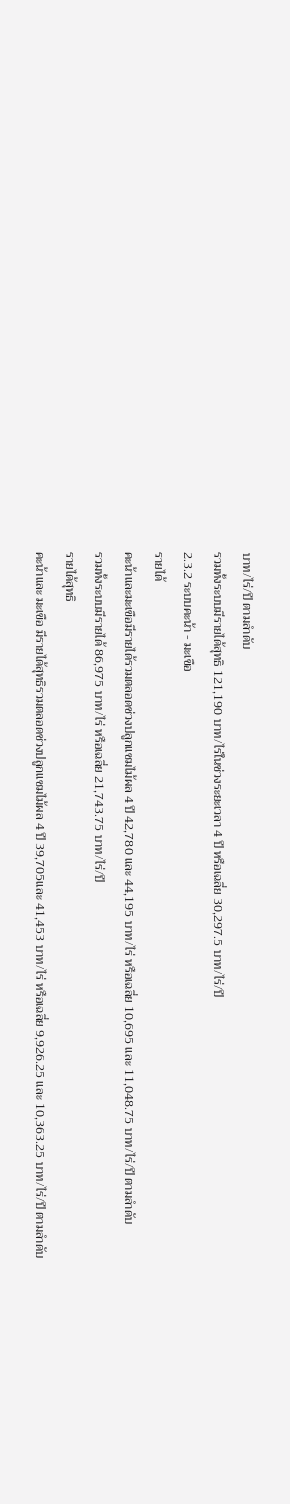บาท/ไร่/ปี ตามลำดับ
รวมทั้งระบบมีรายได้สุทธิ 121,190 บาท/ไร่ในช่วงระยะเวลา 4 ปี หรือเฉลี่ย 30,297.5 บาท/ไร่/ปี
2.3.2 ระบบคะน้า - มะเขือ
รายได้
คะน้าและมะเขือมีรายได้รวมตลอดช่วงปลูกแซมไม้ผล 4 ปี 42,780 และ 44,195 บาท/ไร่ หรือเฉลี่ย 10,695 และ 11,048.75 บาท/ไร่/ปี ตามลำดับ
รวมทั้งระบบมีรายได้ 86,975 บาท/ไร่ หรือเฉลี่ย 21,743.75 บาท/ไร่/ปี
รายได้สุทธิ
คะน้าและ มะเขือ มีรายได้สุทธิรวมตลอดช่วงปลูกแซมไม้ผล 4 ปี 39,705และ 41,453 บาท/ไร่ หรือเฉลี่ย 9,926.25 และ 10,363.25 บาท/ไร่/ปี ตามลำดับ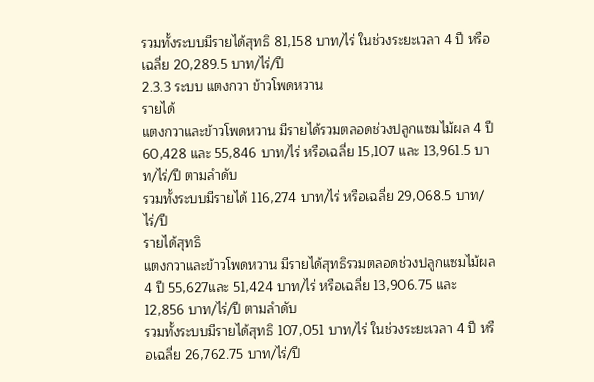รวมทั้งระบบมีรายได้สุทธิ 81,158 บาท/ไร่ ในช่วงระยะเวลา 4 ปี หรือเฉลี่ย 20,289.5 บาท/ไร่/ปี
2.3.3 ระบบ แตงกวา ข้าวโพดหวาน
รายได้
แตงกวาและข้าวโพดหวาน มีรายได้รวมตลอดช่วงปลูกแซมไม้ผล 4 ปี 60,428 และ 55,846 บาท/ไร่ หรือเฉลี่ย 15,107 และ 13,961.5 บาท/ไร่/ปี ตามลำดับ
รวมทั้งระบบมีรายได้ 116,274 บาท/ไร่ หรือเฉลี่ย 29,068.5 บาท/ไร่/ปี
รายได้สุทธิ
แตงกวาและข้าวโพดหวาน มีรายได้สุทธิรวมตลอดช่วงปลูกแซมไม้ผล 4 ปี 55,627และ 51,424 บาท/ไร่ หรือเฉลี่ย 13,906.75 และ 12,856 บาท/ไร่/ปี ตามลำดับ
รวมทั้งระบบมีรายได้สุทธิ 107,051 บาท/ไร่ ในช่วงระยะเวลา 4 ปี หรือเฉลี่ย 26,762.75 บาท/ไร่/ปี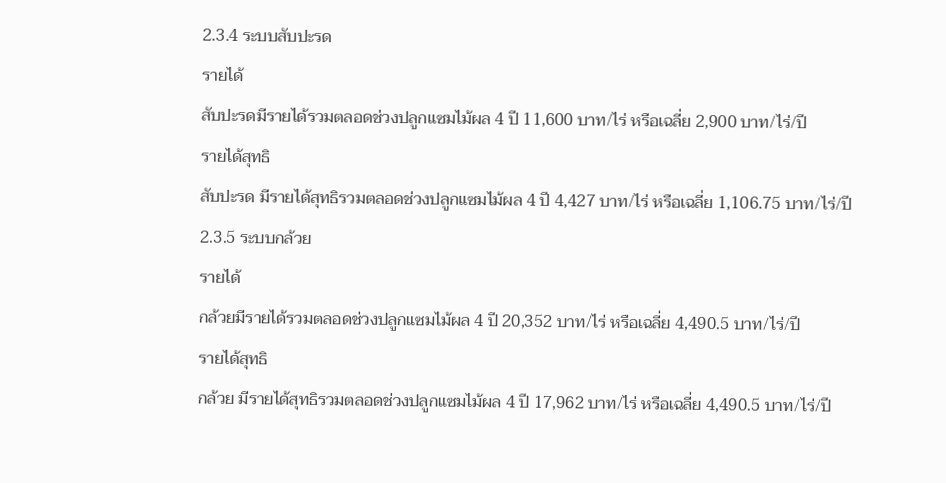2.3.4 ระบบสับปะรด
รายได้
สับปะรดมีรายได้รวมตลอดช่วงปลูกแซมไม้ผล 4 ปี 11,600 บาท/ไร่ หรือเฉลี่ย 2,900 บาท/ไร่/ปี
รายได้สุทธิ
สับปะรด มีรายได้สุทธิรวมตลอดช่วงปลูกแซมไม้ผล 4 ปี 4,427 บาท/ไร่ หรือเฉลี่ย 1,106.75 บาท/ไร่/ปี
2.3.5 ระบบกล้วย
รายได้
กล้วยมีรายได้รวมตลอดช่วงปลูกแซมไม้ผล 4 ปี 20,352 บาท/ไร่ หรือเฉลี่ย 4,490.5 บาท/ไร่/ปี
รายได้สุทธิ
กล้วย มีรายได้สุทธิรวมตลอดช่วงปลูกแซมไม้ผล 4 ปี 17,962 บาท/ไร่ หรือเฉลี่ย 4,490.5 บาท/ไร่/ปี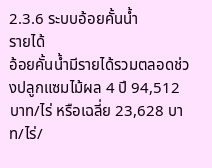2.3.6 ระบบอ้อยคั้นน้ำ
รายได้
อ้อยคั้นน้ำมีรายได้รวมตลอดช่วงปลูกแซมไม้ผล 4 ปี 94,512 บาท/ไร่ หรือเฉลี่ย 23,628 บาท/ไร่/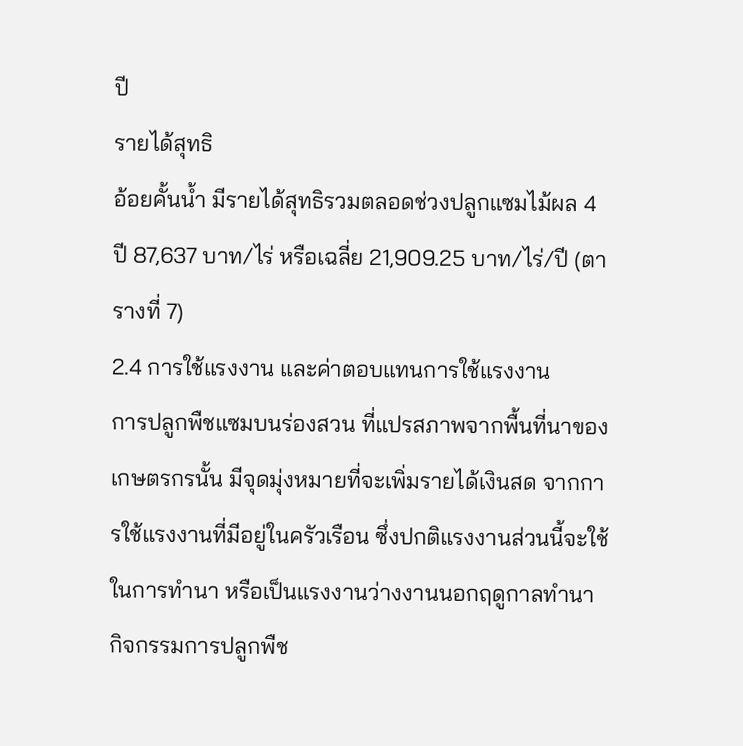ปี
รายได้สุทธิ
อ้อยคั้นน้ำ มีรายได้สุทธิรวมตลอดช่วงปลูกแซมไม้ผล 4 ปี 87,637 บาท/ไร่ หรือเฉลี่ย 21,909.25 บาท/ไร่/ปี (ตารางที่ 7)
2.4 การใช้แรงงาน และค่าตอบแทนการใช้แรงงาน
การปลูกพืชแซมบนร่องสวน ที่แปรสภาพจากพื้นที่นาของเกษตรกรนั้น มีจุดมุ่งหมายที่จะเพิ่มรายได้เงินสด จากการใช้แรงงานที่มีอยู่ในครัวเรือน ซึ่งปกติแรงงานส่วนนี้จะใช้ในการทำนา หรือเป็นแรงงานว่างงานนอกฤดูกาลทำนา
กิจกรรมการปลูกพืช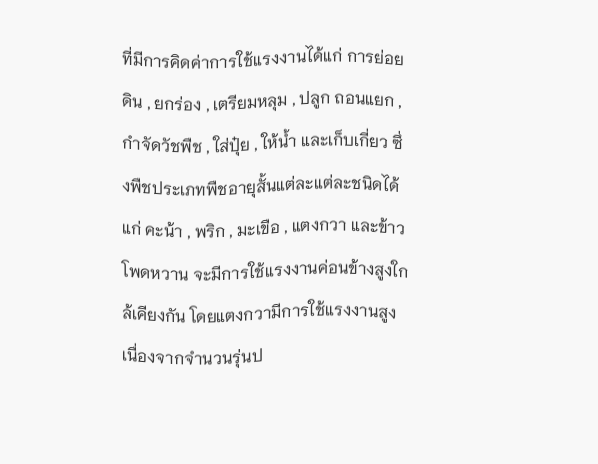ที่มีการคิดค่าการใช้แรงงานได้แก่ การย่อยดิน , ยกร่อง , เตรียมหลุม , ปลูก ถอนแยก , กำจัดวัชพืช , ใส่ปุ๋ย , ให้น้ำ และเก็บเกี่ยว ซึ่งพืชประเภทพืชอายุสั้นแต่ละแต่ละชนิดได้แก่ คะน้า , พริก , มะเขือ , แตงกวา และข้าวโพดหวาน จะมีการใช้แรงงานค่อนข้างสูงใกล้เคียงกัน โดยแตงกวามีการใช้แรงงานสูงเนื่องจากจำนวนรุ่นป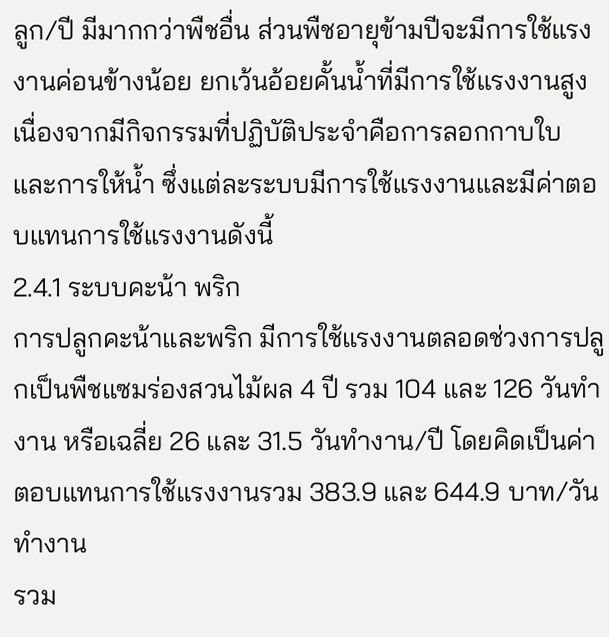ลูก/ปี มีมากกว่าพืชอื่น ส่วนพืชอายุข้ามปีจะมีการใช้แรงงานค่อนข้างน้อย ยกเว้นอ้อยคั้นน้ำที่มีการใช้แรงงานสูงเนื่องจากมีกิจกรรมที่ปฏิบัติประจำคือการลอกกาบใบ และการให้น้ำ ซึ่งแต่ละระบบมีการใช้แรงงานและมีค่าตอบแทนการใช้แรงงานดังนี้
2.4.1 ระบบคะน้า พริก
การปลูกคะน้าและพริก มีการใช้แรงงานตลอดช่วงการปลูกเป็นพืชแซมร่องสวนไม้ผล 4 ปี รวม 104 และ 126 วันทำงาน หรือเฉลี่ย 26 และ 31.5 วันทำงาน/ปี โดยคิดเป็นค่าตอบแทนการใช้แรงงานรวม 383.9 และ 644.9 บาท/วันทำงาน
รวม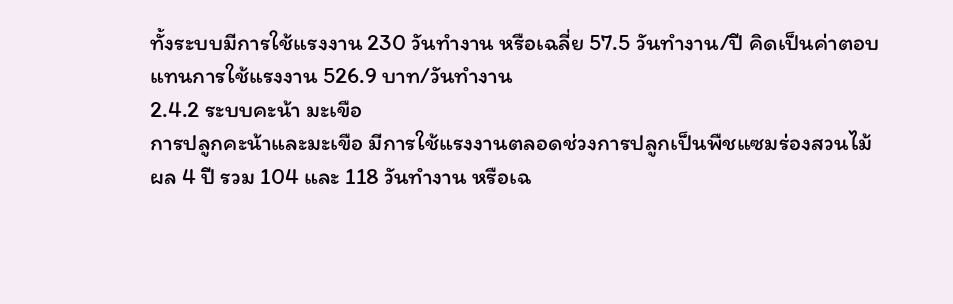ทั้งระบบมีการใช้แรงงาน 230 วันทำงาน หรือเฉลี่ย 57.5 วันทำงาน/ปี คิดเป็นค่าตอบแทนการใช้แรงงาน 526.9 บาท/วันทำงาน
2.4.2 ระบบคะน้า มะเขือ
การปลูกคะน้าและมะเขือ มีการใช้แรงงานตลอดช่วงการปลูกเป็นพืชแซมร่องสวนไม้ผล 4 ปี รวม 104 และ 118 วันทำงาน หรือเฉ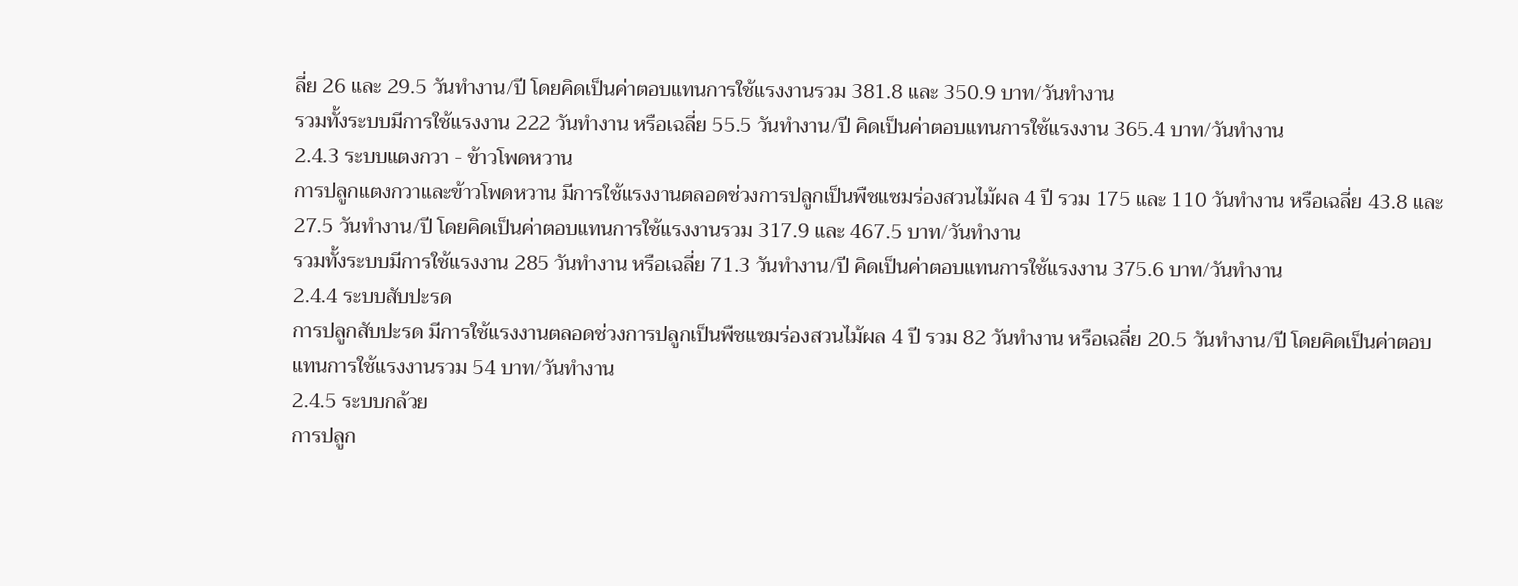ลี่ย 26 และ 29.5 วันทำงาน/ปี โดยคิดเป็นค่าตอบแทนการใช้แรงงานรวม 381.8 และ 350.9 บาท/วันทำงาน
รวมทั้งระบบมีการใช้แรงงาน 222 วันทำงาน หรือเฉลี่ย 55.5 วันทำงาน/ปี คิดเป็นค่าตอบแทนการใช้แรงงาน 365.4 บาท/วันทำงาน
2.4.3 ระบบแตงกวา - ข้าวโพดหวาน
การปลูกแตงกวาและข้าวโพดหวาน มีการใช้แรงงานตลอดช่วงการปลูกเป็นพืชแซมร่องสวนไม้ผล 4 ปี รวม 175 และ 110 วันทำงาน หรือเฉลี่ย 43.8 และ 27.5 วันทำงาน/ปี โดยคิดเป็นค่าตอบแทนการใช้แรงงานรวม 317.9 และ 467.5 บาท/วันทำงาน
รวมทั้งระบบมีการใช้แรงงาน 285 วันทำงาน หรือเฉลี่ย 71.3 วันทำงาน/ปี คิดเป็นค่าตอบแทนการใช้แรงงาน 375.6 บาท/วันทำงาน
2.4.4 ระบบสับปะรด
การปลูกสับปะรด มีการใช้แรงงานตลอดช่วงการปลูกเป็นพืชแซมร่องสวนไม้ผล 4 ปี รวม 82 วันทำงาน หรือเฉลี่ย 20.5 วันทำงาน/ปี โดยคิดเป็นค่าตอบแทนการใช้แรงงานรวม 54 บาท/วันทำงาน
2.4.5 ระบบกล้วย
การปลูก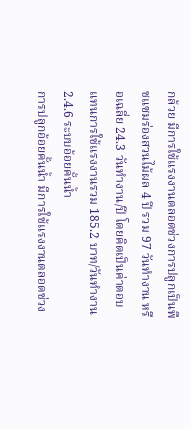กล้วย มีการใช้แรงงานตลอดช่วงการปลูกเป็นพืชแซมร่องสวนไม้ผล 4 ปี รวม 97 วันทำงาน หรือเฉลี่ย 24.3 วันทำงาน/ปี โดยคิดเป็นค่าตอบแทนการใช้แรงงานรวม 185.2 บาท/วันทำงาน
2.4.6 ระบบอ้อยคั้นน้ำ
การปลูกอ้อยคั้นน้ำ มีการใช้แรงงานตลอดช่วง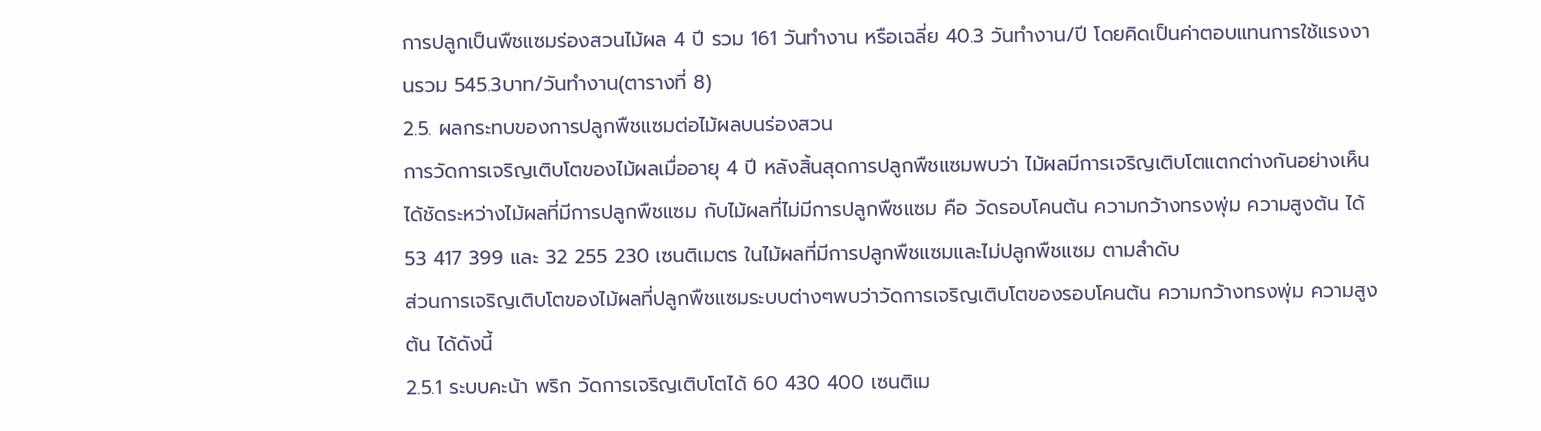การปลูกเป็นพืชแซมร่องสวนไม้ผล 4 ปี รวม 161 วันทำงาน หรือเฉลี่ย 40.3 วันทำงาน/ปี โดยคิดเป็นค่าตอบแทนการใช้แรงงานรวม 545.3บาท/วันทำงาน(ตารางที่ 8)
2.5. ผลกระทบของการปลูกพืชแซมต่อไม้ผลบนร่องสวน
การวัดการเจริญเติบโตของไม้ผลเมื่ออายุ 4 ปี หลังสิ้นสุดการปลูกพืชแซมพบว่า ไม้ผลมีการเจริญเติบโตแตกต่างกันอย่างเห็นได้ชัดระหว่างไม้ผลที่มีการปลูกพืชแซม กับไม้ผลที่ไม่มีการปลูกพืชแซม คือ วัดรอบโคนต้น ความกว้างทรงพุ่ม ความสูงต้น ได้ 53 417 399 และ 32 255 230 เซนติเมตร ในไม้ผลที่มีการปลูกพืชแซมและไม่ปลูกพืชแซม ตามลำดับ
ส่วนการเจริญเติบโตของไม้ผลที่ปลูกพืชแซมระบบต่างๆพบว่าวัดการเจริญเติบโตของรอบโคนต้น ความกว้างทรงพุ่ม ความสูงต้น ได้ดังนี้
2.5.1 ระบบคะน้า พริก วัดการเจริญเติบโตได้ 60 430 400 เซนติเม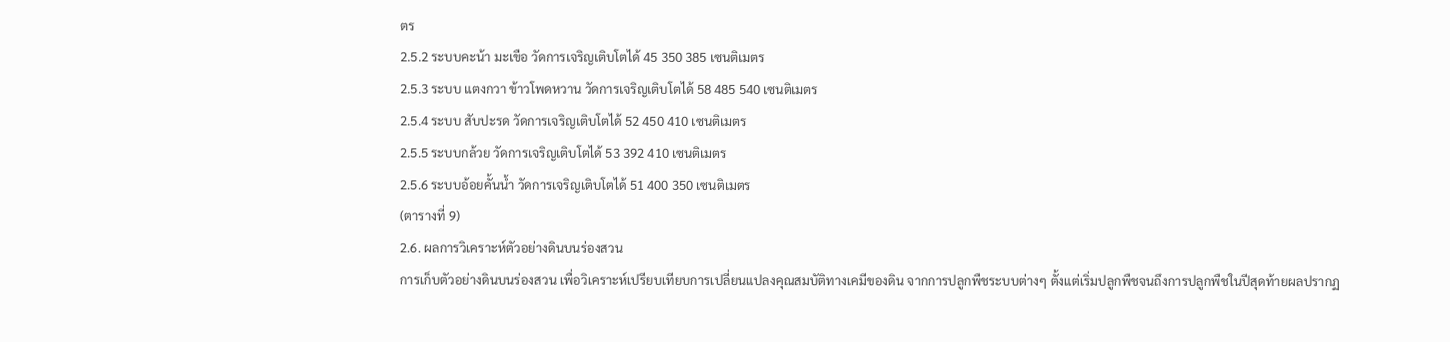ตร
2.5.2 ระบบคะน้า มะเขือ วัดการเจริญเติบโตได้ 45 350 385 เซนติเมตร
2.5.3 ระบบ แตงกวา ข้าวโพดหวาน วัดการเจริญเติบโตได้ 58 485 540 เซนติเมตร
2.5.4 ระบบ สับปะรด วัดการเจริญเติบโตได้ 52 450 410 เซนติเมตร
2.5.5 ระบบกล้วย วัดการเจริญเติบโตได้ 53 392 410 เซนติเมตร
2.5.6 ระบบอ้อยคั้นน้ำ วัดการเจริญเติบโตได้ 51 400 350 เซนติเมตร
(ตารางที่ 9)
2.6. ผลการวิเคราะห์ตัวอย่างดินบนร่องสวน
การเก็บตัวอย่างดินบนร่องสวน เพื่อวิเคราะห์เปรียบเทียบการเปลี่ยนแปลงคุณสมบัติทางเคมีของดิน จากการปลูกพืชระบบต่างๆ ตั้งแต่เริ่มปลูกพืชจนถึงการปลูกพืชในปีสุดท้ายผลปรากฏ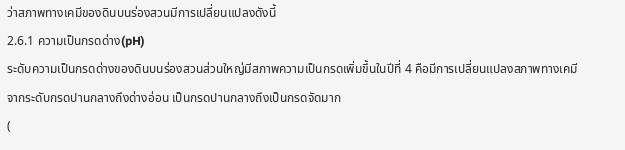ว่าสภาพทางเคมีของดินบนร่องสวนมีการเปลี่ยนแปลงดังนี้
2.6.1 ความเป็นกรดด่าง(pH)
ระดับความเป็นกรดด่างของดินบนร่องสวนส่วนใหญ่มีสภาพความเป็นกรดเพิ่มขึ้นในปีที่ 4 คือมีการเปลี่ยนแปลงสภาพทางเคมีจากระดับกรดปานกลางถึงด่างอ่อน เป็นกรดปานกลางถึงเป็นกรดจัดมาก
(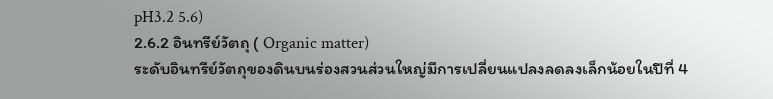pH3.2 5.6)
2.6.2 อินทรีย์วัตถุ ( Organic matter)
ระดับอินทรีย์วัตถุของดินบนร่องสวนส่วนใหญ่มีการเปลี่ยนแปลงลดลงเล็กน้อยในปีที่ 4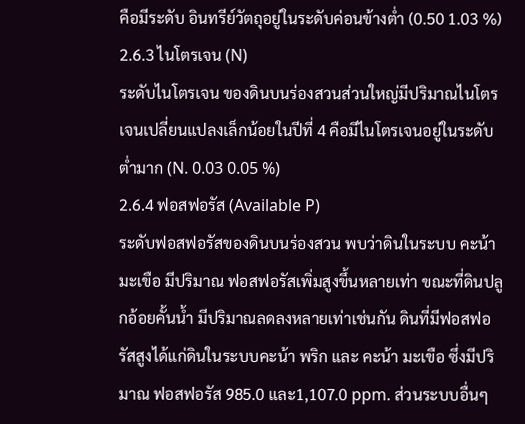คือมีระดับ อินทรีย์วัตถุอยู่ในระดับค่อนข้างต่ำ (0.50 1.03 %)
2.6.3 ไนโตรเจน (N)
ระดับไนโตรเจน ของดินบนร่องสวนส่วนใหญ่มีปริมาณไนโตรเจนเปลี่ยนแปลงเล็กน้อยในปีที่ 4 คือมีไนโตรเจนอยู่ในระดับต่ำมาก (N. 0.03 0.05 %)
2.6.4 ฟอสฟอรัส (Available P)
ระดับฟอสฟอรัสของดินบนร่องสวน พบว่าดินในระบบ คะน้า มะเขือ มีปริมาณ ฟอสฟอรัสเพิ่มสูงขึ้นหลายเท่า ขณะที่ดินปลูกอ้อยคั้นน้ำ มีปริมาณลดลงหลายเท่าเช่นกัน ดินที่มีฟอสฟอรัสสูงได้แก่ดินในระบบคะน้า พริก และ คะน้า มะเขือ ซึ่งมีปริมาณ ฟอสฟอรัส 985.0 และ1,107.0 ppm. ส่วนระบบอื่นๆ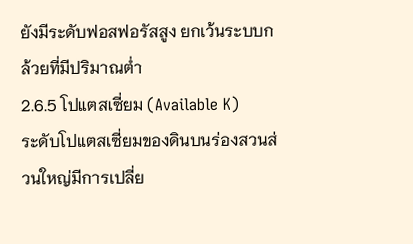ยังมีระดับฟอสฟอรัสสูง ยกเว้นระบบกล้วยที่มีปริมาณต่ำ
2.6.5 โปแตสเซี่ยม (Available K)
ระดับโปแตสเซี่ยมของดินบนร่องสวนส่วนใหญ่มีการเปลี่ย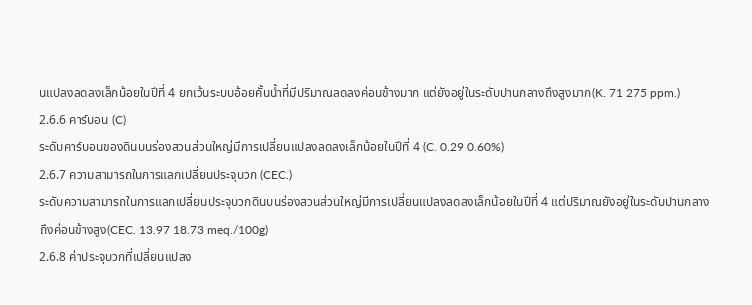นแปลงลดลงเล็กน้อยในปีที่ 4 ยกเว้นระบบอ้อยคั้นน้ำที่มีปริมาณลดลงค่อนข้างมาก แต่ยังอยู่ในระดับปานกลางถึงสูงมาก(K. 71 275 ppm.)
2.6.6 คาร์บอน (C)
ระดับคาร์บอนของดินบนร่องสวนส่วนใหญ่มีการเปลี่ยนแปลงลดลงเล็กน้อยในปีที่ 4 (C. 0.29 0.60%)
2.6.7 ความสามารถในการแลกเปลี่ยนประจุบวก (CEC.)
ระดับความสามารถในการแลกเปลี่ยนประจุบวกดินบนร่องสวนส่วนใหญ่มีการเปลี่ยนแปลงลดลงเล็กน้อยในปีที่ 4 แต่ปริมาณยังอยู่ในระดับปานกลางถึงค่อนข้างสูง(CEC. 13.97 18.73 meq./100g)
2.6.8 ค่าประจุบวกที่เปลี่ยนแปลง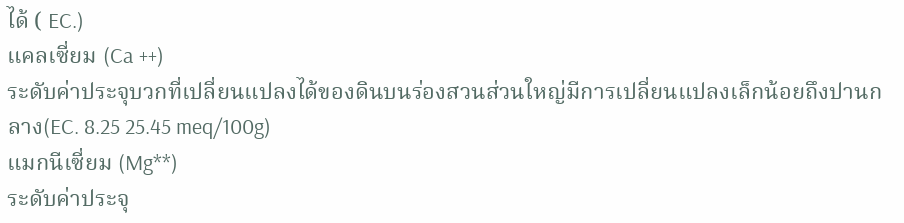ได้ ( EC.)
แคลเซี่ยม (Ca ++)
ระดับค่าประจุบวกที่เปลี่ยนแปลงได้ของดินบนร่องสวนส่วนใหญ่มีการเปลี่ยนแปลงเล็กน้อยถึงปานกลาง(EC. 8.25 25.45 meq/100g)
แมกนีเซี่ยม (Mg**)
ระดับค่าประจุ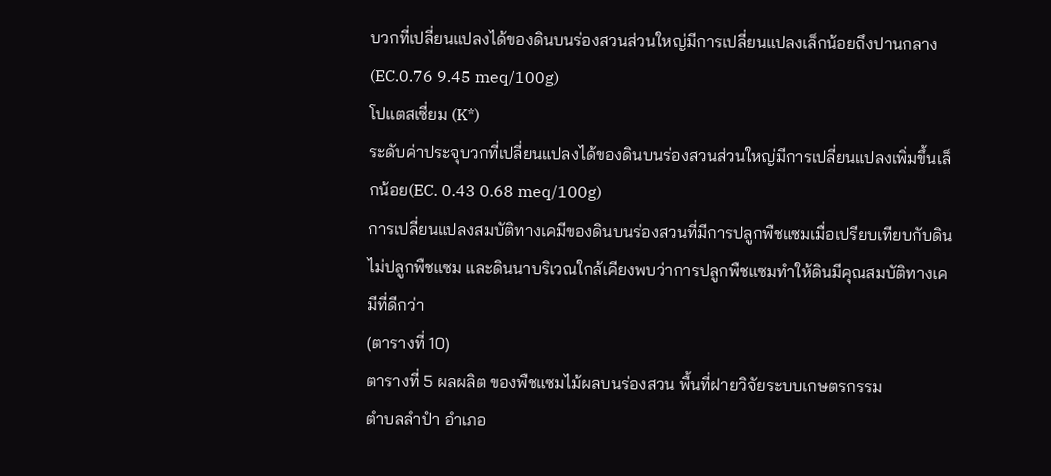บวกที่เปลี่ยนแปลงได้ของดินบนร่องสวนส่วนใหญ่มีการเปลี่ยนแปลงเล็กน้อยถึงปานกลาง(EC.0.76 9.45 meq/100g)
โปแตสเซี่ยม (K*)
ระดับค่าประจุบวกที่เปลี่ยนแปลงได้ของดินบนร่องสวนส่วนใหญ่มีการเปลี่ยนแปลงเพิ่มขึ้นเล็กน้อย(EC. 0.43 0.68 meq/100g)
การเปลี่ยนแปลงสมบัติทางเคมีของดินบนร่องสวนที่มีการปลูกพืชแซมเมื่อเปรียบเทียบกับดินไม่ปลูกพืชแซม และดินนาบริเวณใกล้เคียงพบว่าการปลูกพืชแซมทำให้ดินมีคุณสมบัติทางเคมีที่ดีกว่า
(ตารางที่ 10)
ตารางที่ 5 ผลผลิต ของพืชแซมไม้ผลบนร่องสวน พื้นที่ฝายวิจัยระบบเกษตรกรรม
ตำบลลำปำ อำเภอ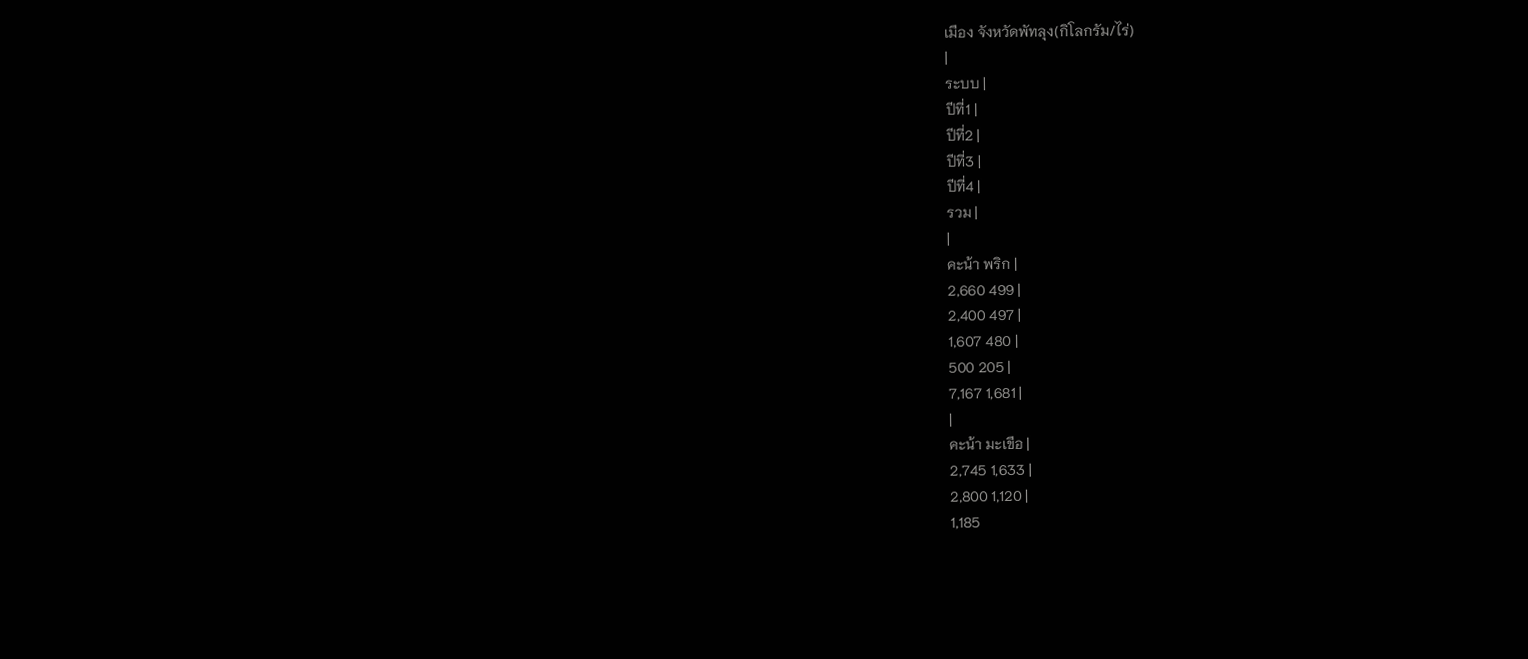เมือง จังหวัดพัทลุง(กิโลกรัม/ไร่)
|
ระบบ |
ปีที่1 |
ปีที่2 |
ปีที่3 |
ปีที่4 |
รวม |
|
คะน้า พริก |
2,660 499 |
2,400 497 |
1,607 480 |
500 205 |
7,167 1,681 |
|
คะน้า มะเขือ |
2,745 1,633 |
2,800 1,120 |
1,185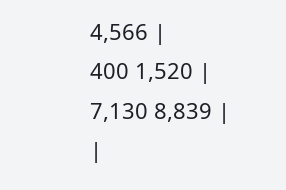4,566 |
400 1,520 |
7,130 8,839 |
|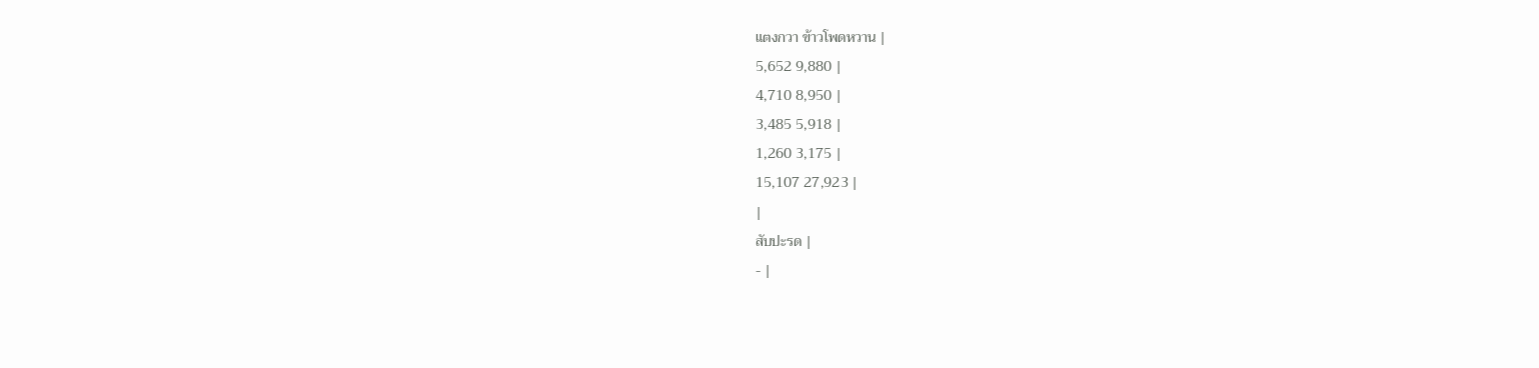แตงกวา ข้าวโพดหวาน |
5,652 9,880 |
4,710 8,950 |
3,485 5,918 |
1,260 3,175 |
15,107 27,923 |
|
สับปะรด |
- |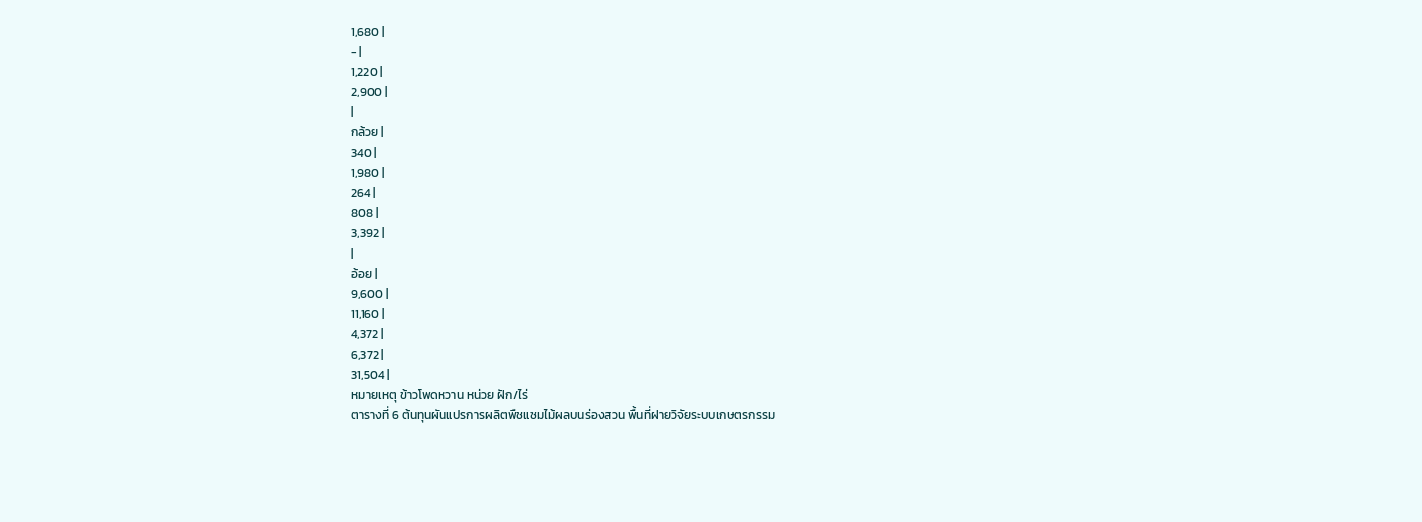1,680 |
- |
1,220 |
2,900 |
|
กล้วย |
340 |
1,980 |
264 |
808 |
3,392 |
|
อ้อย |
9,600 |
11,160 |
4,372 |
6,372 |
31,504 |
หมายเหตุ ข้าวโพดหวาน หน่วย ฝัก/ไร่
ตารางที่ 6 ต้นทุนผันแปรการผลิตพืชแซมไม้ผลบนร่องสวน พื้นที่ฝายวิจัยระบบเกษตรกรรม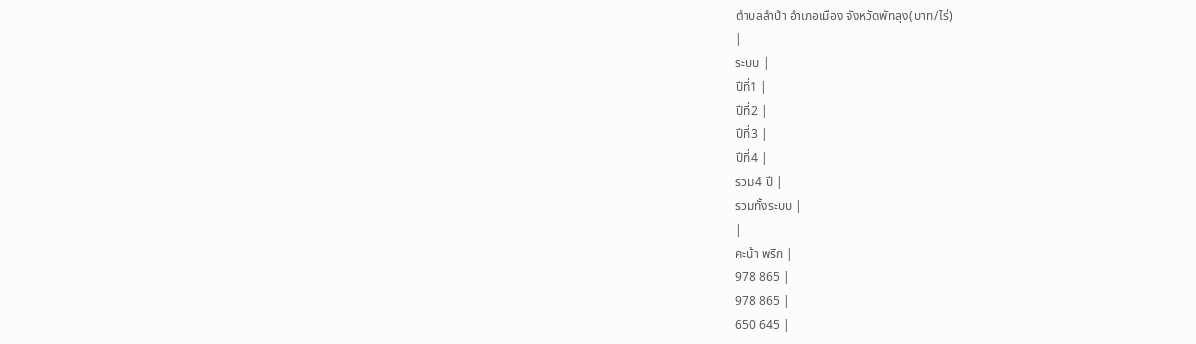ตำบลลำปำ อำเภอเมือง จังหวัดพัทลุง(บาท/ไร่)
|
ระบบ |
ปีที่1 |
ปีที่2 |
ปีที่3 |
ปีที่4 |
รวม4 ปี |
รวมทั้งระบบ |
|
คะน้า พริก |
978 865 |
978 865 |
650 645 |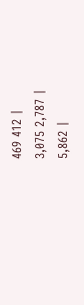469 412 |
3,075 2,787 |
5,862 |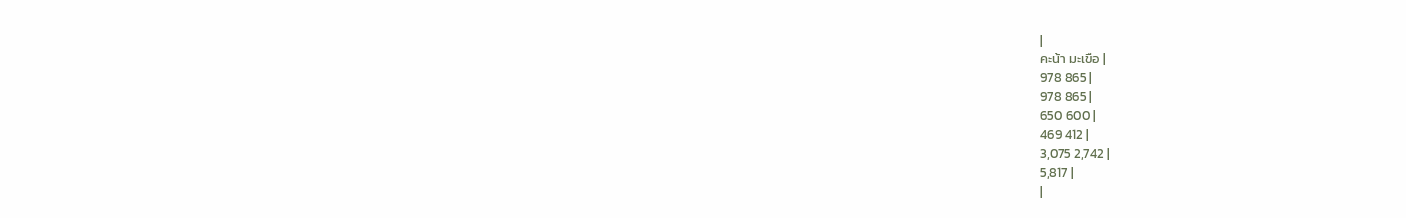|
คะน้า มะเขือ |
978 865 |
978 865 |
650 600 |
469 412 |
3,075 2,742 |
5,817 |
|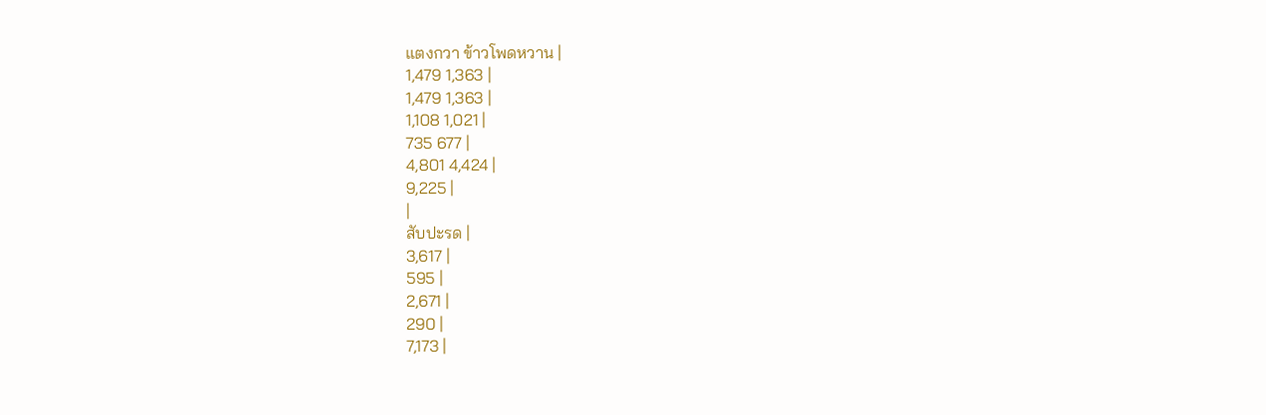แตงกวา ข้าวโพดหวาน |
1,479 1,363 |
1,479 1,363 |
1,108 1,021 |
735 677 |
4,801 4,424 |
9,225 |
|
สับปะรด |
3,617 |
595 |
2,671 |
290 |
7,173 |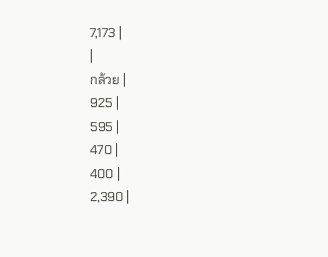7,173 |
|
กล้วย |
925 |
595 |
470 |
400 |
2,390 |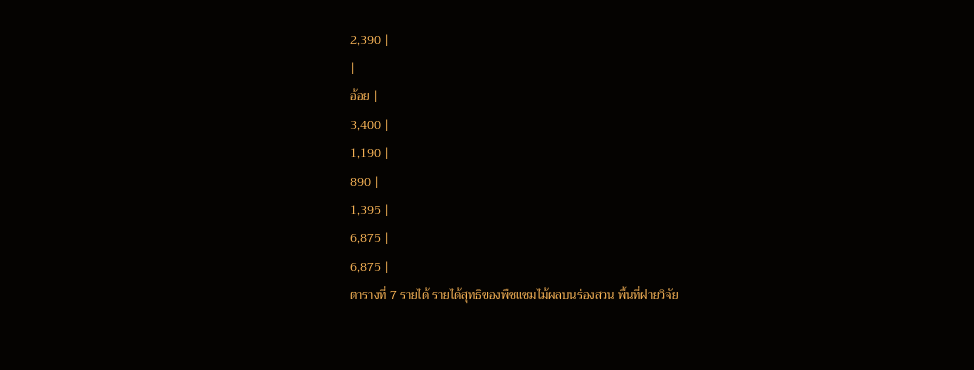2,390 |
|
อ้อย |
3,400 |
1,190 |
890 |
1,395 |
6,875 |
6,875 |
ตารางที่ 7 รายได้ รายได้สุทธิของพืชแซมไม้ผลบนร่องสวน พื้นที่ฝายวิจัย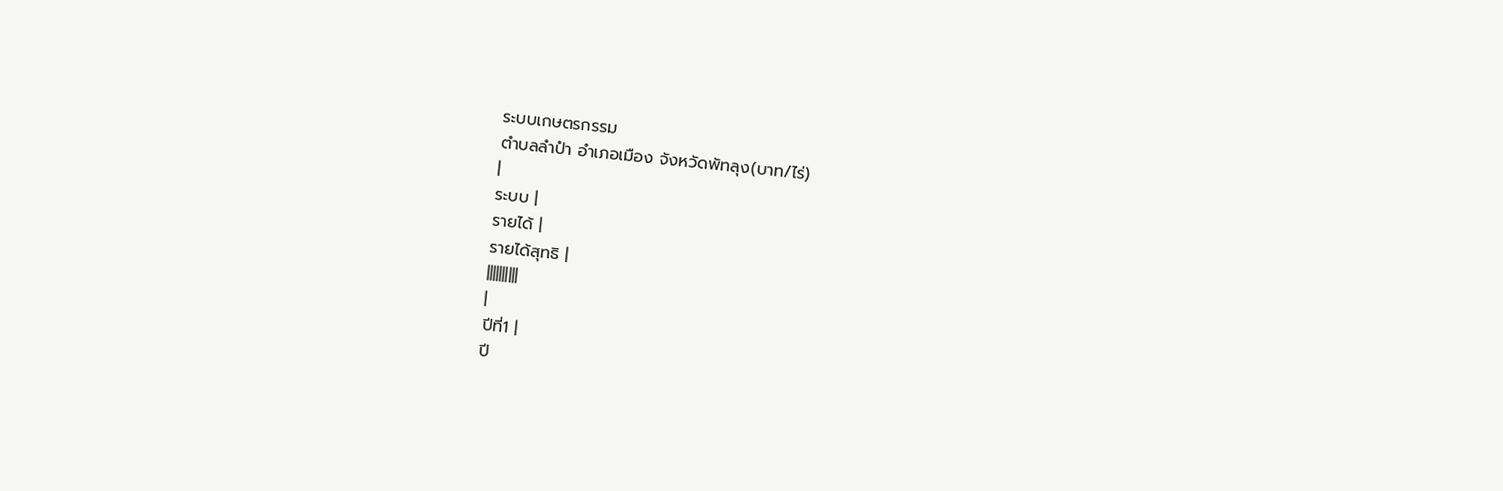ระบบเกษตรกรรม
ตำบลลำปำ อำเภอเมือง จังหวัดพัทลุง(บาท/ไร่)
|
ระบบ |
รายได้ |
รายได้สุทธิ |
||||||||||
|
ปีที่1 |
ปี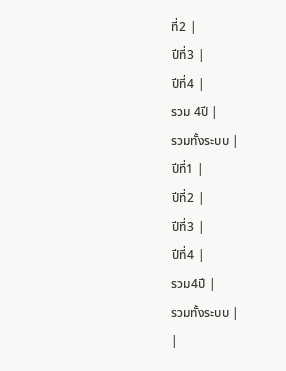ที่2 |
ปีที่3 |
ปีที่4 |
รวม 4ปี |
รวมทั้งระบบ |
ปีที่1 |
ปีที่2 |
ปีที่3 |
ปีที่4 |
รวม4ปี |
รวมทั้งระบบ |
|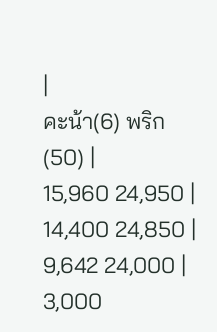|
คะน้า(6) พริก(50) |
15,960 24,950 |
14,400 24,850 |
9,642 24,000 |
3,000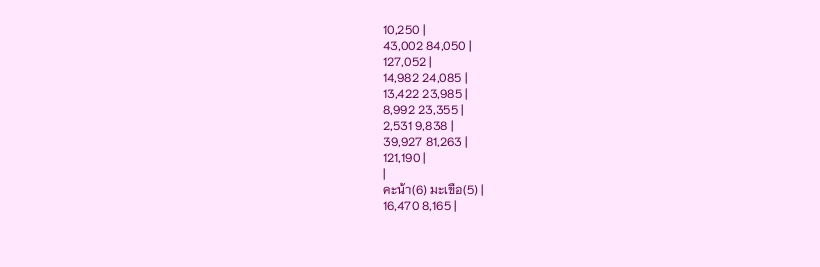10,250 |
43,002 84,050 |
127,052 |
14,982 24,085 |
13,422 23,985 |
8,992 23,355 |
2,531 9,838 |
39,927 81,263 |
121,190 |
|
คะน้า(6) มะเขือ(5) |
16,470 8,165 |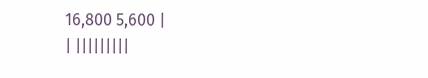16,800 5,600 |
| |||||||||